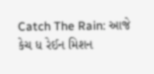Catch The Rain: આજે કેચ ધ રેઈન મિશન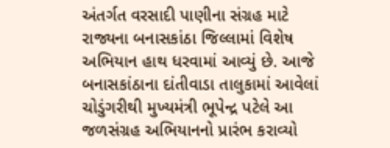અંતર્ગત વરસાદી પાણીના સંગ્રહ માટે રાજ્યના બનાસકાંઠા જિલ્લામાં વિશેષ અભિયાન હાથ ધરવામાં આવ્યું છે. આજે બનાસકાંઠાના દાંતીવાડા તાલુકામાં આવેલાં ચોડુંગરીથી મુખ્યમંત્રી ભૂપેન્દ્ર પટેલે આ જળસંગ્રહ અભિયાનનો પ્રારંભ કરાવ્યો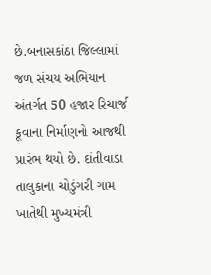છે.બનાસકાંઠા જિલ્લામાં જળ સંચય અભિયાન અંતર્ગત 50 હજાર રિચાર્જ કૂવાના નિર્માણનો આજથી પ્રારંભ થયો છે. દાંતીવાડા તાલુકાના ચોડુંગરી ગામ ખાતેથી મુખ્યમંત્રી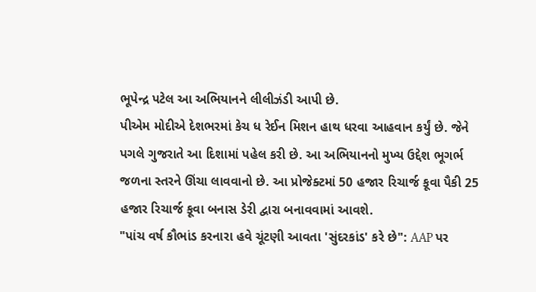ભૂપેન્દ્ર પટેલ આ અભિયાનને લીલીઝંડી આપી છે.
પીએમ મોદીએ દેશભરમાં કેચ ધ રેઈન મિશન હાથ ધરવા આહવાન કર્યું છે. જેને પગલે ગુજરાતે આ દિશામાં પહેલ કરી છે. આ અભિયાનનો મુખ્ય ઉદ્દેશ ભૂગર્ભ જળના સ્તરને ઊંચા લાવવાનો છે. આ પ્રોજેક્ટમાં 50 હજાર રિચાર્જ કૂવા પૈકી 25 હજાર રિચાર્જ કૂવા બનાસ ડેરી દ્વારા બનાવવામાં આવશે.
"પાંચ વર્ષ કૌભાંડ કરનારા હવે ચૂંટણી આવતા 'સુંદરકાંડ' કરે છે": AAP પર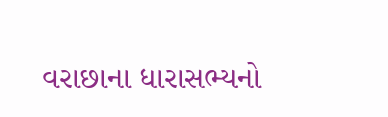વરાછાના ધારાસભ્યનો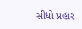સીધો પ્રહાર